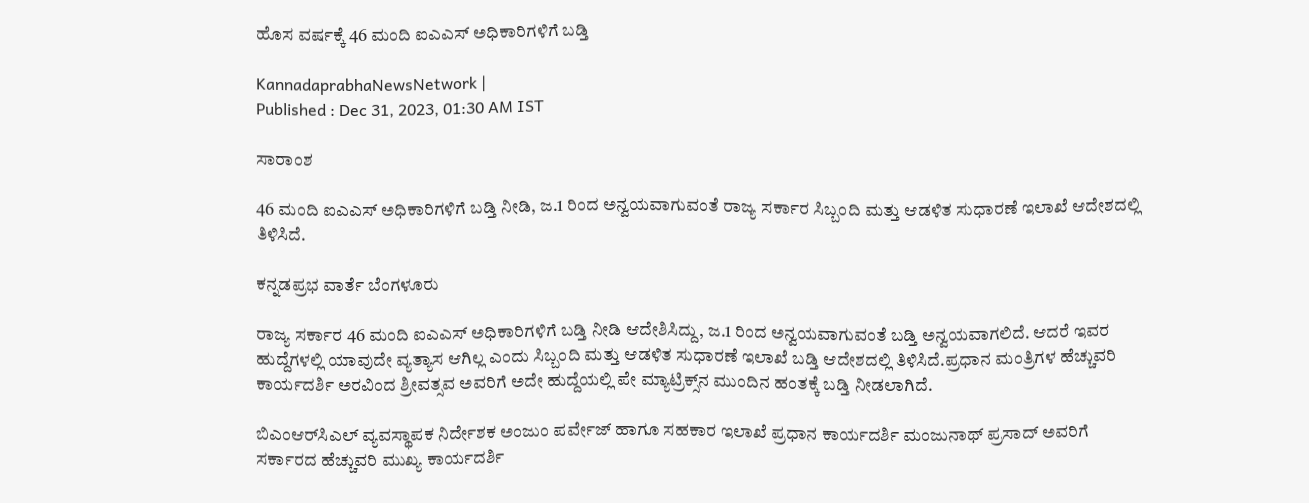ಹೊಸ ವರ್ಷಕ್ಕೆ 46 ಮಂದಿ ಐಎಎಸ್‌ ಅಧಿಕಾರಿಗಳಿಗೆ ಬಡ್ತಿ

KannadaprabhaNewsNetwork |
Published : Dec 31, 2023, 01:30 AM IST

ಸಾರಾಂಶ

46 ಮಂದಿ ಐಎಎಸ್‌ ಅಧಿಕಾರಿಗಳಿಗೆ ಬಡ್ತಿ ನೀಡಿ, ಜ.1 ರಿಂದ ಅನ್ವಯವಾಗುವಂತೆ ರಾಜ್ಯ ಸರ್ಕಾರ ಸಿಬ್ಬಂದಿ ಮತ್ತು ಆಡಳಿತ ಸುಧಾರಣೆ ಇಲಾಖೆ ಆದೇಶದಲ್ಲಿ ತಿಳಿಸಿದೆ.

ಕನ್ನಡಪ್ರಭ ವಾರ್ತೆ ಬೆಂಗಳೂರು

ರಾಜ್ಯ ಸರ್ಕಾರ 46 ಮಂದಿ ಐಎಎಸ್‌ ಅಧಿಕಾರಿಗಳಿಗೆ ಬಡ್ತಿ ನೀಡಿ ಆದೇಶಿಸಿದ್ದು, ಜ.1 ರಿಂದ ಅನ್ವಯವಾಗುವಂತೆ ಬಡ್ತಿ ಅನ್ವಯವಾಗಲಿದೆ. ಆದರೆ ಇವರ ಹುದ್ದೆಗಳಲ್ಲಿ ಯಾವುದೇ ವ್ಯತ್ಯಾಸ ಆಗಿಲ್ಲ ಎಂದು ಸಿಬ್ಬಂದಿ ಮತ್ತು ಆಡಳಿತ ಸುಧಾರಣೆ ಇಲಾಖೆ ಬಡ್ತಿ ಆದೇಶದಲ್ಲಿ ತಿಳಿಸಿದೆ.ಪ್ರಧಾನ ಮಂತ್ರಿಗಳ ಹೆಚ್ಚುವರಿ ಕಾರ್ಯದರ್ಶಿ ಅರವಿಂದ ಶ್ರೀವತ್ಸವ ಅವರಿಗೆ ಅದೇ ಹುದ್ದೆಯಲ್ಲಿ ಪೇ ಮ್ಯಾಟ್ರಿಕ್ಸ್‌ನ ಮುಂದಿನ ಹಂತಕ್ಕೆ ಬಡ್ತಿ ನೀಡಲಾಗಿದೆ.

ಬಿಎಂಆರ್‌ಸಿಎಲ್‌ ವ್ಯವಸ್ಥಾಪಕ ನಿರ್ದೇಶಕ ಅಂಜುಂ ಪರ್ವೇಜ್ ಹಾಗೂ ಸಹಕಾರ ಇಲಾಖೆ ಪ್ರಧಾನ ಕಾರ್ಯದರ್ಶಿ ಮಂಜುನಾಥ್ ಪ್ರಸಾದ್‌ ಅವರಿಗೆ ಸರ್ಕಾರದ ಹೆಚ್ಚುವರಿ ಮುಖ್ಯ ಕಾರ್ಯದರ್ಶಿ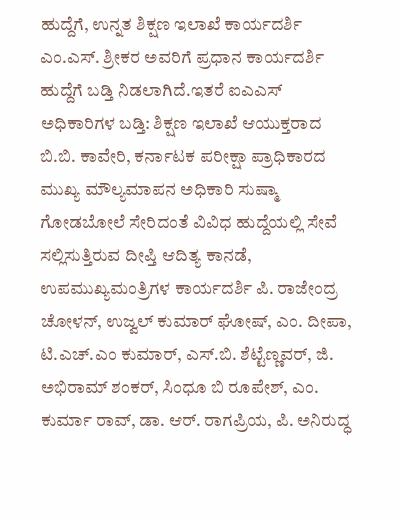ಹುದ್ದೆಗೆ, ಉನ್ನತ ಶಿಕ್ಷಣ ಇಲಾಖೆ ಕಾರ್ಯದರ್ಶಿ ಎಂ.ಎಸ್. ಶ್ರೀಕರ ಅವರಿಗೆ ಪ್ರಧಾನ ಕಾರ್ಯದರ್ಶಿ ಹುದ್ದೆಗೆ ಬಡ್ತಿ ನಿಡಲಾಗಿದೆ.ಇತರೆ ಐಎಎಸ್‌ ಅಧಿಕಾರಿಗಳ ಬಡ್ತಿ: ಶಿಕ್ಷಣ ಇಲಾಖೆ ಆಯುಕ್ತರಾದ ಬಿ.ಬಿ. ಕಾವೇರಿ, ಕರ್ನಾಟಕ ಪರೀಕ್ಷಾ ಪ್ರಾಧಿಕಾರದ ಮುಖ್ಯ ಮೌಲ್ಯಮಾಪನ ಅಧಿಕಾರಿ ಸುಷ್ಮಾ ಗೋಡಬೋಲೆ ಸೇರಿದಂತೆ ವಿವಿಧ ಹುದ್ದೆಯಲ್ಲಿ ಸೇವೆ ಸಲ್ಲಿಸುತ್ತಿರುವ ದೀಪ್ತಿ ಆದಿತ್ಯ ಕಾನಡೆ, ಉಪಮುಖ್ಯಮಂತ್ರಿಗಳ ಕಾರ್ಯದರ್ಶಿ ಪಿ. ರಾಜೇಂದ್ರ ಚೋಳನ್, ಉಜ್ವಲ್‌ ಕುಮಾರ್ ಘೋಷ್, ಎಂ. ದೀಪಾ, ಟಿ.ಎಚ್‌.ಎಂ ಕುಮಾರ್, ಎಸ್‌.ಬಿ. ಶೆಟ್ಟೆಣ್ಣವರ್, ಜಿ. ಅಭಿರಾಮ್‌ ಶಂಕರ್‌, ಸಿಂಧೂ ಬಿ ರೂಪೇಶ್, ಎಂ. ಕುರ್ಮಾ ರಾವ್‌, ಡಾ. ಆರ್‌. ರಾಗಪ್ರಿಯ, ಪಿ. ಅನಿರುದ್ಧ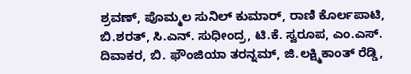ಶ್ರವಣ್‌, ಪೊಮ್ಮಲ ಸುನಿಲ್‌ ಕುಮಾರ್, ರಾಣಿ ಕೊರ್ಲಪಾಟಿ, ಬಿ.ಶರತ್, ಸಿ.ಎನ್‌. ಸುಧೀಂದ್ರ, ಟಿ.ಕೆ. ಸ್ವರೂಪ, ಎಂ.ಎಸ್. ದಿವಾಕರ, ಬಿ. ಫೌಂಜಿಯಾ ತರನ್ನಮ್, ಜಿ.ಲಕ್ಷ್ಮಿಕಾಂತ್‌ ರೆಡ್ಡಿ,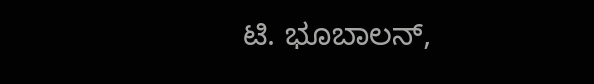ಟಿ. ಭೂಬಾಲನ್‌,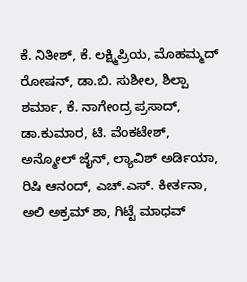ಕೆ. ನಿತೀಶ್, ಕೆ. ಲಕ್ಷ್ಮಿಪ್ರಿಯ, ಮೊಹಮ್ಮದ್‌ ರೋಷನ್, ಡಾ.ಬಿ. ಸುಶೀಲ, ಶಿಲ್ಪಾ ಶರ್ಮಾ, ಕೆ. ನಾಗೇಂದ್ರ ಪ್ರಸಾದ್, ಡಾ.ಕುಮಾರ, ಟಿ. ವೆಂಕಟೇಶ್, ಅನ್ಮೋಲ್ ಜೈನ್, ಲ್ಯಾವಿಶ್ ಅರ್ಡಿಯಾ, ರಿಷಿ ಆನಂದ್, ಎಚ್.ಎಸ್‌. ಕೀರ್ತನಾ, ಅಲಿ ಅಕ್ರಮ್‌ ಶಾ, ಗಿಟ್ಟೆ ಮಾಧವ್‌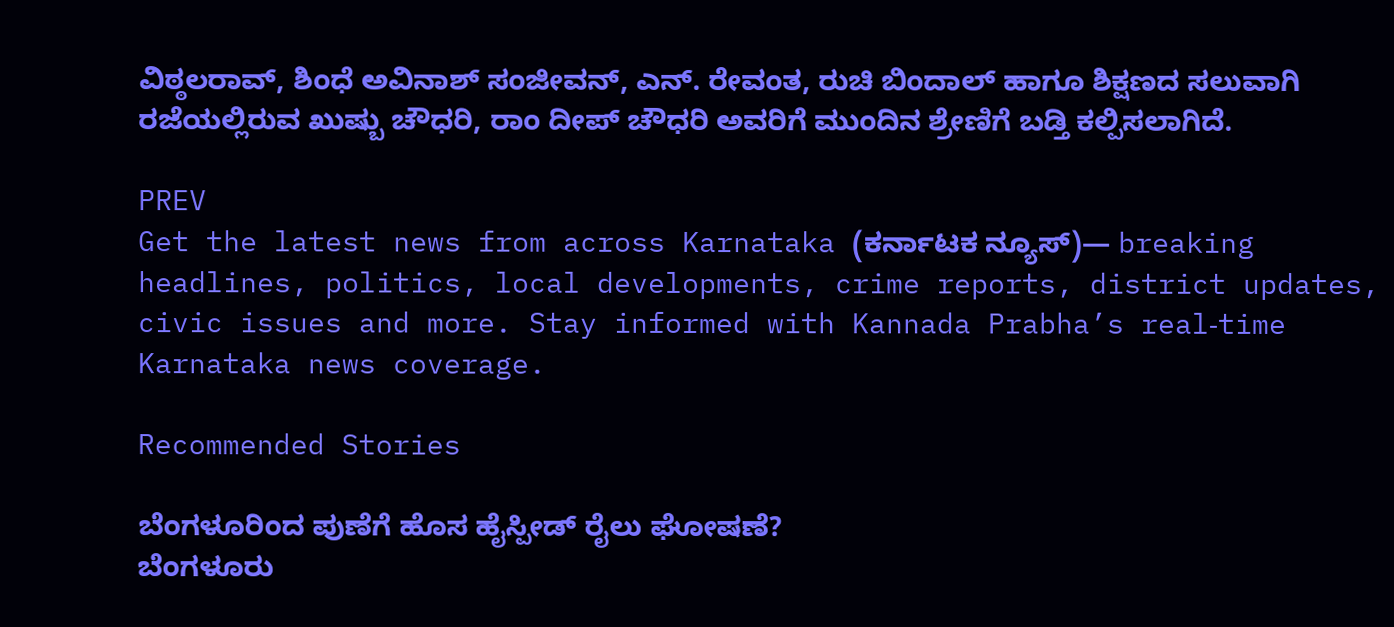ವಿಠ್ಠಲರಾವ್, ಶಿಂಧೆ ಅವಿನಾಶ್ ಸಂಜೀವನ್‌, ಎನ್‌. ರೇವಂತ, ರುಚಿ ಬಿಂದಾಲ್‌ ಹಾಗೂ ಶಿಕ್ಷಣದ ಸಲುವಾಗಿ ರಜೆಯಲ್ಲಿರುವ ಖುಷ್ಬು ಚೌಧರಿ, ರಾಂ ದೀಪ್‌ ಚೌಧರಿ ಅವರಿಗೆ ಮುಂದಿನ ಶ್ರೇಣಿಗೆ ಬಡ್ತಿ ಕಲ್ಪಿಸಲಾಗಿದೆ.

PREV
Get the latest news from across Karnataka (ಕರ್ನಾಟಕ ನ್ಯೂಸ್)— breaking headlines, politics, local developments, crime reports, district updates, civic issues and more. Stay informed with Kannada Prabha’s real‑time Karnataka news coverage.

Recommended Stories

ಬೆಂಗಳೂರಿಂದ ಪುಣೆಗೆ ಹೊಸ ಹೈಸ್ಪೀಡ್‌ ರೈಲು ಘೋಷಣೆ?
ಬೆಂಗಳೂರು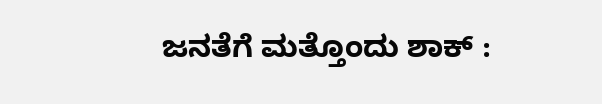ಜನತೆಗೆ ಮತ್ತೊಂದು ಶಾಕ್ :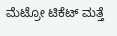ಮೆಟ್ರೋ ಟಿಕೆಟ್‌ ಮತ್ತೆ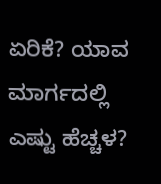ಏರಿಕೆ? ಯಾವ ಮಾರ್ಗದಲ್ಲಿ ಎಷ್ಟು ಹೆಚ್ಚಳ?